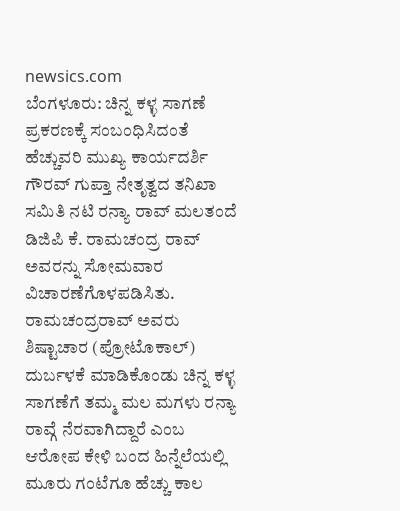newsics.com
ಬೆಂಗಳೂರು: ಚಿನ್ನ ಕಳ್ಳ ಸಾಗಣೆ ಪ್ರಕರಣಕ್ಕೆ ಸಂಬಂಧಿಸಿದಂತೆ ಹೆಚ್ಚುವರಿ ಮುಖ್ಯ ಕಾರ್ಯದರ್ಶಿ ಗೌರವ್ ಗುಪ್ತಾ ನೇತೃತ್ವದ ತನಿಖಾ ಸಮಿತಿ ನಟಿ ರನ್ಯಾ ರಾವ್ ಮಲತಂದೆ ಡಿಜಿಪಿ ಕೆ. ರಾಮಚಂದ್ರ ರಾವ್ ಅವರನ್ನು ಸೋಮವಾರ ವಿಚಾರಣೆಗೊಳಪಡಿಸಿತು.
ರಾಮಚಂದ್ರರಾವ್ ಅವರು ಶಿಷ್ಟಾಚಾರ (ಪ್ರೋಟೊಕಾಲ್) ದುರ್ಬಳಕೆ ಮಾಡಿಕೊಂಡು ಚಿನ್ನ ಕಳ್ಳ ಸಾಗಣೆಗೆ ತಮ್ಮ ಮಲ ಮಗಳು ರನ್ಯಾ ರಾವ್ಗೆ ನೆರವಾಗಿದ್ದಾರೆ ಎಂಬ ಆರೋಪ ಕೇಳಿ ಬಂದ ಹಿನ್ನೆಲೆಯಲ್ಲಿ ಮೂರು ಗಂಟೆಗೂ ಹೆಚ್ಚು ಕಾಲ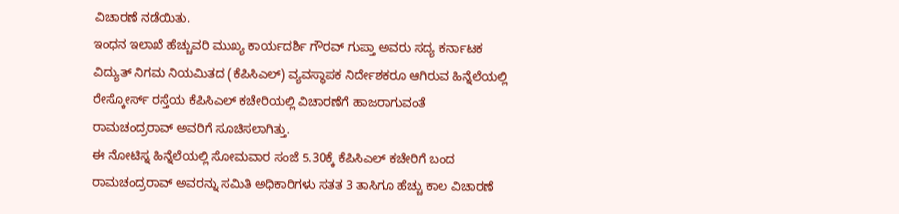ವಿಚಾರಣೆ ನಡೆಯಿತು.
ಇಂಧನ ಇಲಾಖೆ ಹೆಚ್ಚುವರಿ ಮುಖ್ಯ ಕಾರ್ಯದರ್ಶಿ ಗೌರವ್ ಗುಪ್ತಾ ಅವರು ಸದ್ಯ ಕರ್ನಾಟಕ ವಿದ್ಯುತ್ ನಿಗಮ ನಿಯಮಿತದ (ಕೆಪಿಸಿಎಲ್) ವ್ಯವಸ್ಥಾಪಕ ನಿರ್ದೇಶಕರೂ ಆಗಿರುವ ಹಿನ್ನೆಲೆಯಲ್ಲಿ ರೇಸ್ಕೋರ್ಸ್ ರಸ್ತೆಯ ಕೆಪಿಸಿಎಲ್ ಕಚೇರಿಯಲ್ಲಿ ವಿಚಾರಣೆಗೆ ಹಾಜರಾಗುವಂತೆ ರಾಮಚಂದ್ರರಾವ್ ಅವರಿಗೆ ಸೂಚಿಸಲಾಗಿತ್ತು.
ಈ ನೋಟಿಸ್ನ ಹಿನ್ನೆಲೆಯಲ್ಲಿ ಸೋಮವಾರ ಸಂಜೆ 5.30ಕ್ಕೆ ಕೆಪಿಸಿಎಲ್ ಕಚೇರಿಗೆ ಬಂದ ರಾಮಚಂದ್ರರಾವ್ ಅವರನ್ನು ಸಮಿತಿ ಅಧಿಕಾರಿಗಳು ಸತತ 3 ತಾಸಿಗೂ ಹೆಚ್ಚು ಕಾಲ ವಿಚಾರಣೆ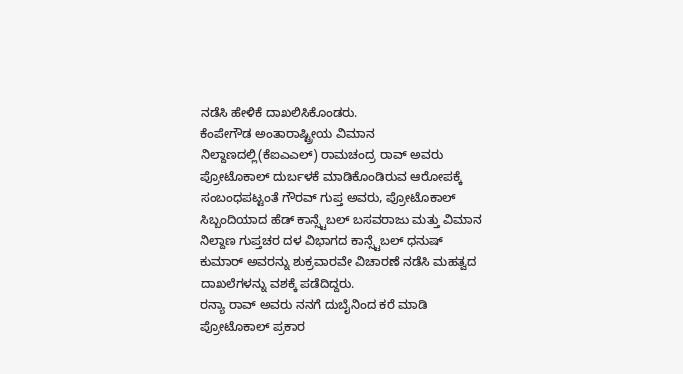ನಡೆಸಿ ಹೇಳಿಕೆ ದಾಖಲಿಸಿಕೊಂಡರು.
ಕೆಂಪೇಗೌಡ ಅಂತಾರಾಷ್ಟ್ರೀಯ ವಿಮಾನ ನಿಲ್ದಾಣದಲ್ಲಿ(ಕೆಐಎಎಲ್) ರಾಮಚಂದ್ರ ರಾವ್ ಅವರು ಪ್ರೋಟೊಕಾಲ್ ದುರ್ಬಳಕೆ ಮಾಡಿಕೊಂಡಿರುವ ಆರೋಪಕ್ಕೆ ಸಂಬಂಧಪಟ್ಟಂತೆ ಗೌರವ್ ಗುಪ್ತ ಅವರು, ಪ್ರೋಟೊಕಾಲ್ ಸಿಬ್ಬಂದಿಯಾದ ಹೆಡ್ ಕಾನ್ಸ್ಟೆಬಲ್ ಬಸವರಾಜು ಮತ್ತು ವಿಮಾನ ನಿಲ್ದಾಣ ಗುಪ್ತಚರ ದಳ ವಿಭಾಗದ ಕಾನ್ಸ್ಟೆಬಲ್ ಧನುಷ್ ಕುಮಾರ್ ಅವರನ್ನು ಶುಕ್ರವಾರವೇ ವಿಚಾರಣೆ ನಡೆಸಿ ಮಹತ್ವದ ದಾಖಲೆಗಳನ್ನು ವಶಕ್ಕೆ ಪಡೆದಿದ್ದರು.
ರನ್ಯಾ ರಾವ್ ಅವರು ನನಗೆ ದುಬೈನಿಂದ ಕರೆ ಮಾಡಿ ಪ್ರೋಟೊಕಾಲ್ ಪ್ರಕಾರ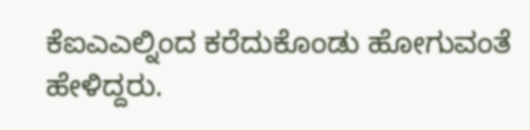ಕೆಐಎಎಲ್ನಿಂದ ಕರೆದುಕೊಂಡು ಹೋಗುವಂತೆ ಹೇಳಿದ್ದರು.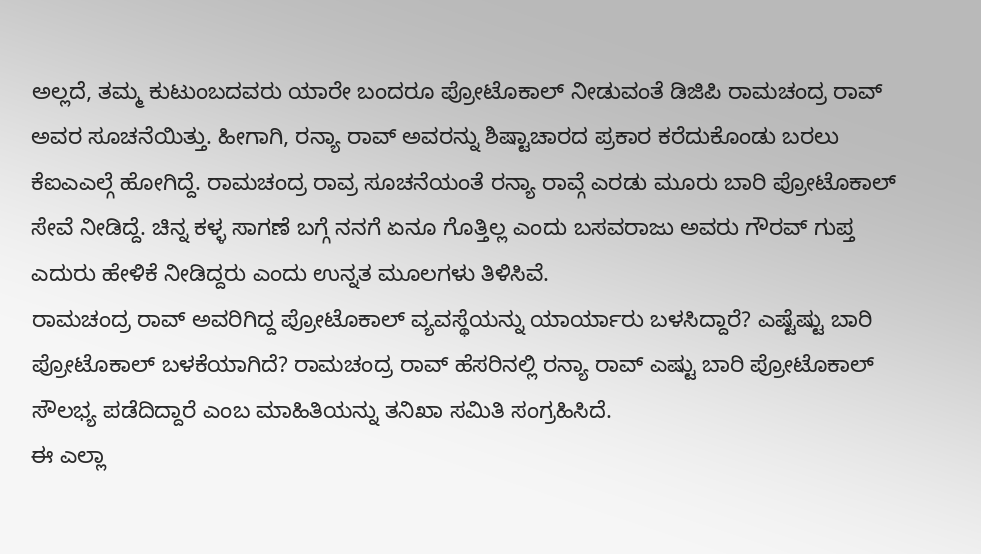ಅಲ್ಲದೆ, ತಮ್ಮ ಕುಟುಂಬದವರು ಯಾರೇ ಬಂದರೂ ಪ್ರೋಟೊಕಾಲ್ ನೀಡುವಂತೆ ಡಿಜಿಪಿ ರಾಮಚಂದ್ರ ರಾವ್ ಅವರ ಸೂಚನೆಯಿತ್ತು. ಹೀಗಾಗಿ, ರನ್ಯಾ ರಾವ್ ಅವರನ್ನು ಶಿಷ್ಟಾಚಾರದ ಪ್ರಕಾರ ಕರೆದುಕೊಂಡು ಬರಲು ಕೆಐಎಎಲ್ಗೆ ಹೋಗಿದ್ದೆ. ರಾಮಚಂದ್ರ ರಾವ್ರ ಸೂಚನೆಯಂತೆ ರನ್ಯಾ ರಾವ್ಗೆ ಎರಡು ಮೂರು ಬಾರಿ ಪ್ರೋಟೊಕಾಲ್ ಸೇವೆ ನೀಡಿದ್ದೆ. ಚಿನ್ನ ಕಳ್ಳ ಸಾಗಣೆ ಬಗ್ಗೆ ನನಗೆ ಏನೂ ಗೊತ್ತಿಲ್ಲ ಎಂದು ಬಸವರಾಜು ಅವರು ಗೌರವ್ ಗುಪ್ತ ಎದುರು ಹೇಳಿಕೆ ನೀಡಿದ್ದರು ಎಂದು ಉನ್ನತ ಮೂಲಗಳು ತಿಳಿಸಿವೆ.
ರಾಮಚಂದ್ರ ರಾವ್ ಅವರಿಗಿದ್ದ ಪ್ರೋಟೊಕಾಲ್ ವ್ಯವಸ್ಥೆಯನ್ನು ಯಾರ್ಯಾರು ಬಳಸಿದ್ದಾರೆ? ಎಷ್ಟೆಷ್ಟು ಬಾರಿ ಪ್ರೋಟೊಕಾಲ್ ಬಳಕೆಯಾಗಿದೆ? ರಾಮಚಂದ್ರ ರಾವ್ ಹೆಸರಿನಲ್ಲಿ ರನ್ಯಾ ರಾವ್ ಎಷ್ಟು ಬಾರಿ ಪ್ರೋಟೊಕಾಲ್ ಸೌಲಭ್ಯ ಪಡೆದಿದ್ದಾರೆ ಎಂಬ ಮಾಹಿತಿಯನ್ನು ತನಿಖಾ ಸಮಿತಿ ಸಂಗ್ರಹಿಸಿದೆ.
ಈ ಎಲ್ಲಾ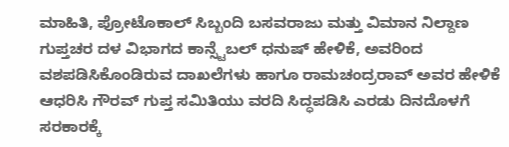ಮಾಹಿತಿ, ಪ್ರೋಟೊಕಾಲ್ ಸಿಬ್ಬಂದಿ ಬಸವರಾಜು ಮತ್ತು ವಿಮಾನ ನಿಲ್ದಾಣ ಗುಪ್ತಚರ ದಳ ವಿಭಾಗದ ಕಾನ್ಸ್ಟೆಬಲ್ ಧನುಷ್ ಹೇಳಿಕೆ, ಅವರಿಂದ ವಶಪಡಿಸಿಕೊಂಡಿರುವ ದಾಖಲೆಗಳು ಹಾಗೂ ರಾಮಚಂದ್ರರಾವ್ ಅವರ ಹೇಳಿಕೆ ಆಧರಿಸಿ ಗೌರವ್ ಗುಪ್ತ ಸಮಿತಿಯು ವರದಿ ಸಿದ್ಧಪಡಿಸಿ ಎರಡು ದಿನದೊಳಗೆ ಸರಕಾರಕ್ಕೆ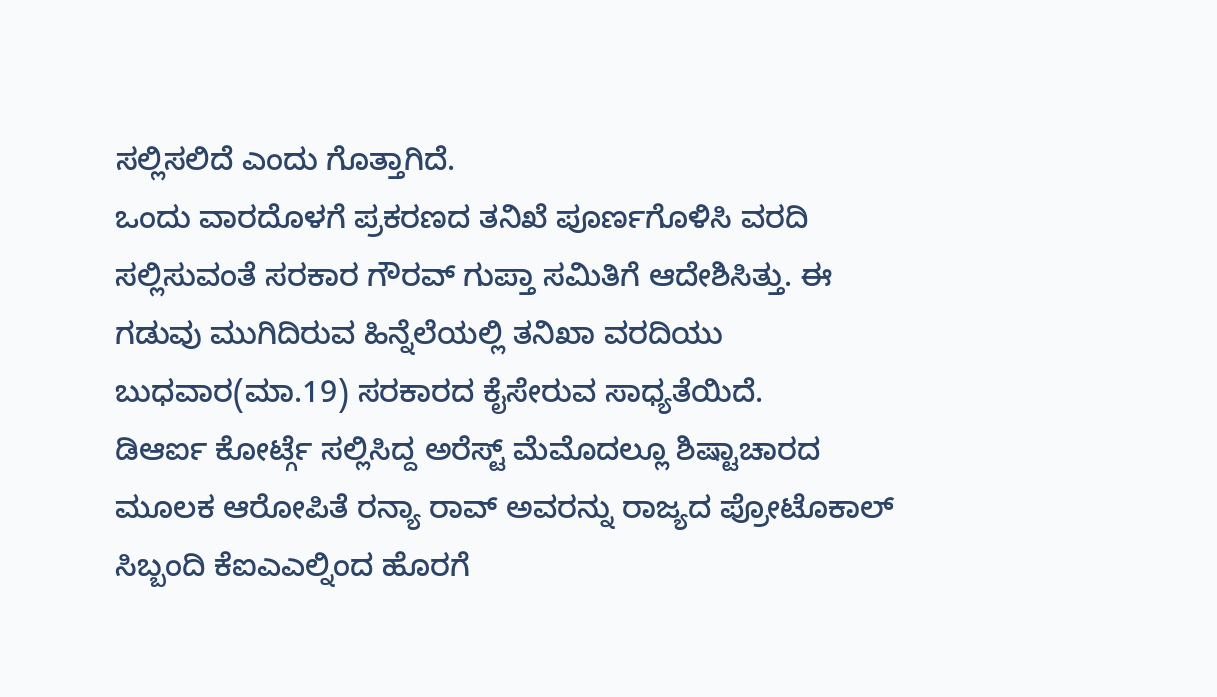ಸಲ್ಲಿಸಲಿದೆ ಎಂದು ಗೊತ್ತಾಗಿದೆ.
ಒಂದು ವಾರದೊಳಗೆ ಪ್ರಕರಣದ ತನಿಖೆ ಪೂರ್ಣಗೊಳಿಸಿ ವರದಿ ಸಲ್ಲಿಸುವಂತೆ ಸರಕಾರ ಗೌರವ್ ಗುಪ್ತಾ ಸಮಿತಿಗೆ ಆದೇಶಿಸಿತ್ತು. ಈ ಗಡುವು ಮುಗಿದಿರುವ ಹಿನ್ನೆಲೆಯಲ್ಲಿ ತನಿಖಾ ವರದಿಯು ಬುಧವಾರ(ಮಾ.19) ಸರಕಾರದ ಕೈಸೇರುವ ಸಾಧ್ಯತೆಯಿದೆ.
ಡಿಆರ್ಐ ಕೋರ್ಟ್ಗೆ ಸಲ್ಲಿಸಿದ್ದ ಅರೆಸ್ಟ್ ಮೆಮೊದಲ್ಲೂ ಶಿಷ್ಟಾಚಾರದ ಮೂಲಕ ಆರೋಪಿತೆ ರನ್ಯಾ ರಾವ್ ಅವರನ್ನು ರಾಜ್ಯದ ಪ್ರೋಟೊಕಾಲ್ ಸಿಬ್ಬಂದಿ ಕೆಐಎಎಲ್ನಿಂದ ಹೊರಗೆ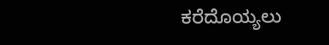ಕರೆದೊಯ್ಯಲು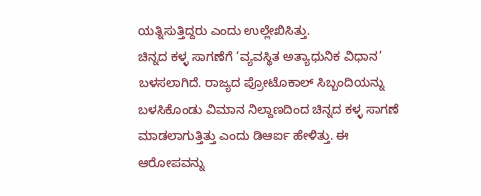ಯತ್ನಿಸುತ್ತಿದ್ದರು ಎಂದು ಉಲ್ಲೇಖಿಸಿತ್ತು.
ಚಿನ್ನದ ಕಳ್ಳ ಸಾಗಣೆಗೆ ‘ವ್ಯವಸ್ಥಿತ ಅತ್ಯಾಧುನಿಕ ವಿಧಾನ’ ಬಳಸಲಾಗಿದೆ. ರಾಜ್ಯದ ಪ್ರೋಟೊಕಾಲ್ ಸಿಬ್ಬಂದಿಯನ್ನು ಬಳಸಿಕೊಂಡು ವಿಮಾನ ನಿಲ್ದಾಣದಿಂದ ಚಿನ್ನದ ಕಳ್ಳ ಸಾಗಣೆ ಮಾಡಲಾಗುತ್ತಿತ್ತು ಎಂದು ಡಿಆರ್ಐ ಹೇಳಿತ್ತು. ಈ ಆರೋಪವನ್ನು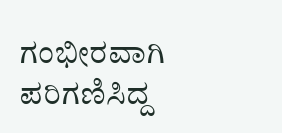ಗಂಭೀರವಾಗಿ ಪರಿಗಣಿಸಿದ್ದ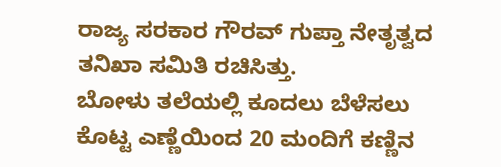ರಾಜ್ಯ ಸರಕಾರ ಗೌರವ್ ಗುಪ್ತಾ ನೇತೃತ್ವದ ತನಿಖಾ ಸಮಿತಿ ರಚಿಸಿತ್ತು.
ಬೋಳು ತಲೆಯಲ್ಲಿ ಕೂದಲು ಬೆಳೆಸಲು ಕೊಟ್ಟ ಎಣ್ಣೆಯಿಂದ 20 ಮಂದಿಗೆ ಕಣ್ಣಿನ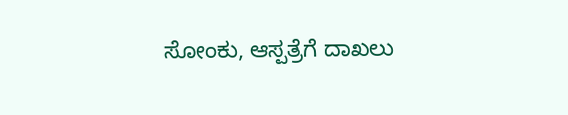ಸೋಂಕು, ಆಸ್ಪತ್ರೆಗೆ ದಾಖಲು